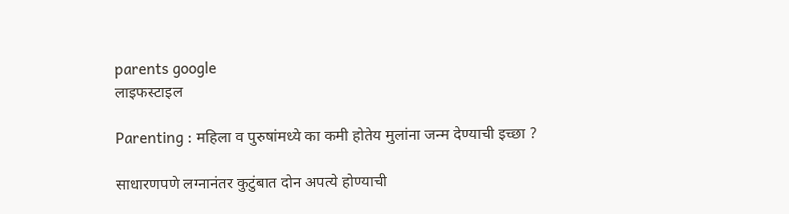parents google
लाइफस्टाइल

Parenting : महिला व पुरुषांमध्ये का कमी होतेय मुलांना जन्म देण्याची इच्छा ?

साधारणपणे लग्नानंतर कुटुंबात दोन अपत्ये होण्याची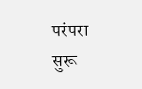परंपरा सुरू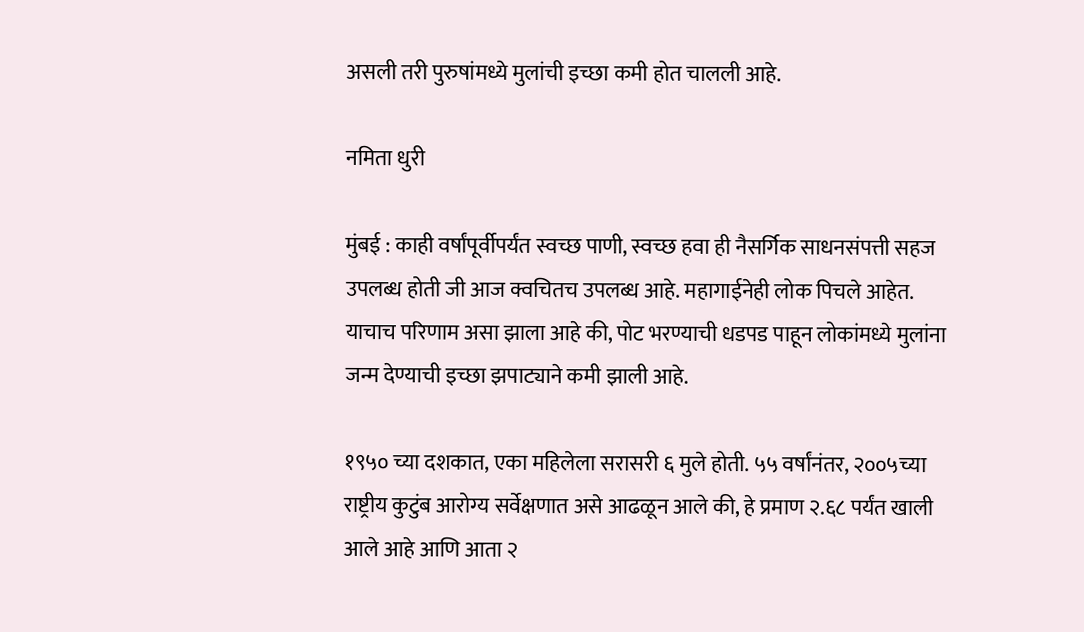असली तरी पुरुषांमध्ये मुलांची इच्छा कमी होत चालली आहे.

नमिता धुरी

मुंबई : काही वर्षांपूर्वीपर्यंत स्वच्छ पाणी, स्वच्छ हवा ही नैसर्गिक साधनसंपत्ती सहज उपलब्ध होती जी आज क्वचितच उपलब्ध आहे. महागाईनेही लोक पिचले आहेत. याचाच परिणाम असा झाला आहे की, पोट भरण्याची धडपड पाहून लोकांमध्ये मुलांना जन्म देण्याची इच्छा झपाट्याने कमी झाली आहे.

१९५० च्या दशकात, एका महिलेला सरासरी ६ मुले होती. ५५ वर्षांनंतर, २००५च्या राष्ट्रीय कुटुंब आरोग्य सर्वेक्षणात असे आढळून आले की, हे प्रमाण २.६८ पर्यंत खाली आले आहे आणि आता २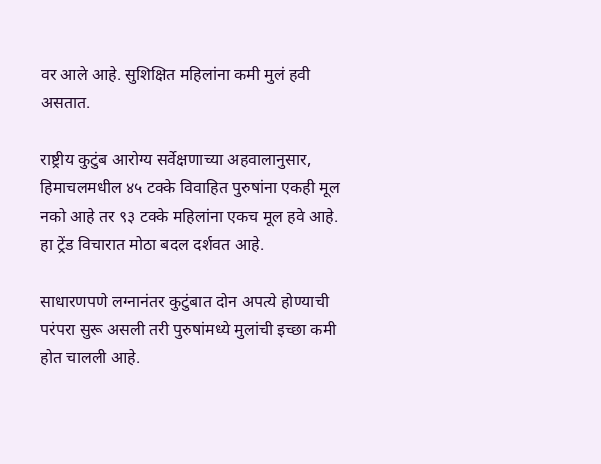वर आले आहे. सुशिक्षित महिलांना कमी मुलं हवी असतात.

राष्ट्रीय कुटुंब आरोग्य सर्वेक्षणाच्या अहवालानुसार, हिमाचलमधील ४५ टक्के विवाहित पुरुषांना एकही मूल नको आहे तर ९३ टक्के महिलांना एकच मूल हवे आहे. हा ट्रेंड विचारात मोठा बदल दर्शवत आहे.

साधारणपणे लग्नानंतर कुटुंबात दोन अपत्ये होण्याची परंपरा सुरू असली तरी पुरुषांमध्ये मुलांची इच्छा कमी होत चालली आहे.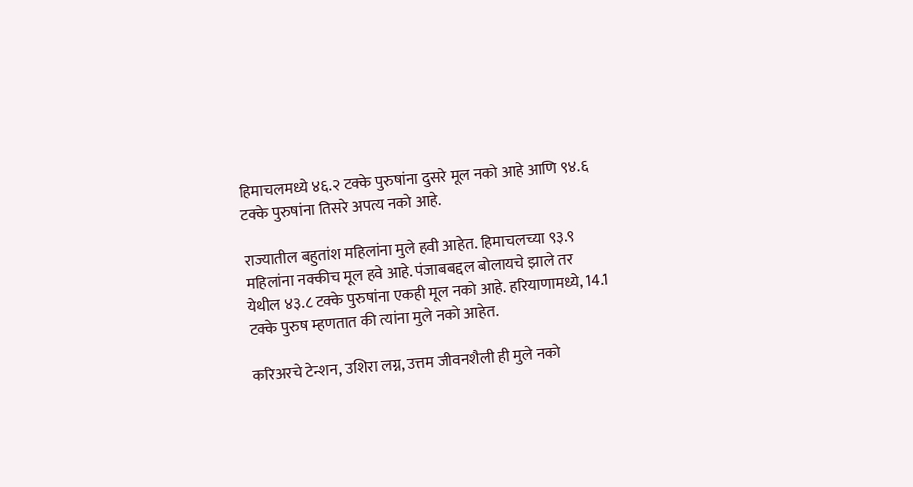हिमाचलमध्ये ४६.२ टक्के पुरुषांना दुसरे मूल नको आहे आणि ९४.६ टक्के पुरुषांना तिसरे अपत्य नको आहे.

राज्यातील बहुतांश महिलांना मुले हवी आहेत. हिमाचलच्या ९३.९ महिलांना नक्कीच मूल हवे आहे. पंजाबबद्दल बोलायचे झाले तर येथील ४३.८ टक्के पुरुषांना एकही मूल नको आहे. हरियाणामध्ये, 14.1 टक्के पुरुष म्हणतात की त्यांना मुले नको आहेत.

करिअरचे टेन्शन, उशिरा लग्न, उत्तम जीवनशैली ही मुले नको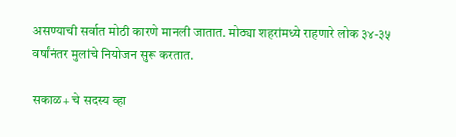असण्याची सर्वात मोठी कारणे मानली जातात. मोठ्या शहरांमध्ये राहणारे लोक ३४-३५ वर्षांनंतर मुलांचे नियोजन सुरू करतात.

सकाळ+ चे सदस्य व्हा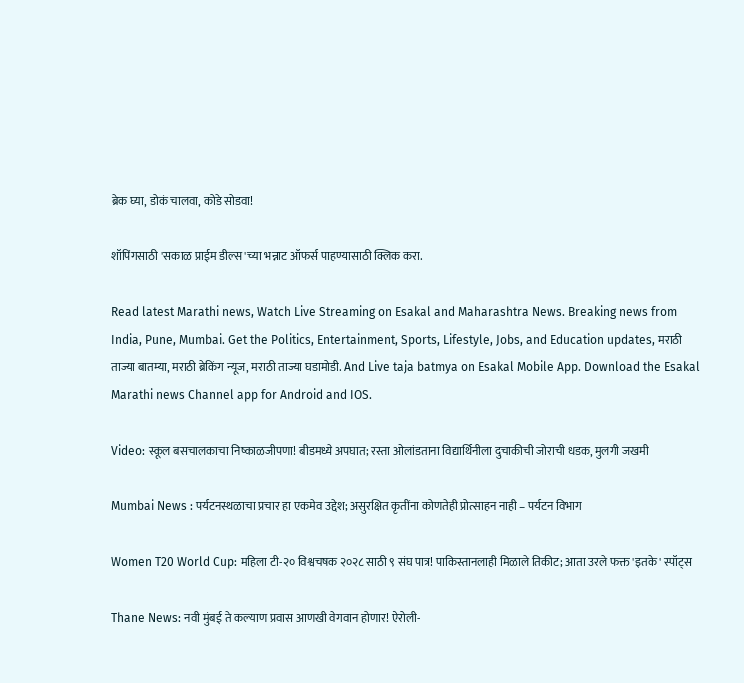ब्रेक घ्या, डोकं चालवा, कोडे सोडवा!

शॉपिंगसाठी 'सकाळ प्राईम डील्स'च्या भन्नाट ऑफर्स पाहण्यासाठी क्लिक करा.

Read latest Marathi news, Watch Live Streaming on Esakal and Maharashtra News. Breaking news from India, Pune, Mumbai. Get the Politics, Entertainment, Sports, Lifestyle, Jobs, and Education updates, मराठी ताज्या बातम्या, मराठी ब्रेकिंग न्यूज, मराठी ताज्या घडामोडी. And Live taja batmya on Esakal Mobile App. Download the Esakal Marathi news Channel app for Android and IOS.

Video: स्कूल बसचालकाचा निष्काळजीपणा! बीडमध्ये अपघात; रस्ता ओलांडताना विद्यार्थिनीला दुचाकीची जोराची धडक, मुलगी जखमी

Mumbai News : पर्यटनस्थळाचा प्रचार हा एकमेव उद्देश; असुरक्षित कृतींना कोणतेही प्रोत्साहन नाही – पर्यटन विभाग

Women T20 World Cup: महिला टी-२० विश्वचषक २०२८ साठी ९ संघ पात्र! पाकिस्तानलाही मिळाले तिकीट; आता उरले फक्त 'इतके' स्पॉट्स

Thane News: नवी मुंबई ते कल्याण प्रवास आणखी वेगवान होणार! ऐरोली-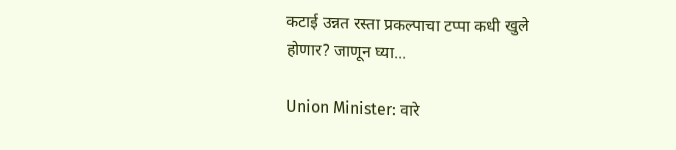कटाई उन्नत रस्ता प्रकल्पाचा टप्पा कधी खुले होणार? जाणून घ्या...

Union Minister: वारे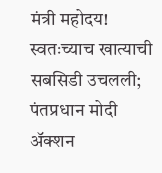मंत्री महोदय! स्वतःच्याच खात्याची सबसिडी उचलली; पंतप्रधान मोदी अ‍ॅक्शन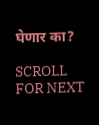घेणार का?

SCROLL FOR NEXT